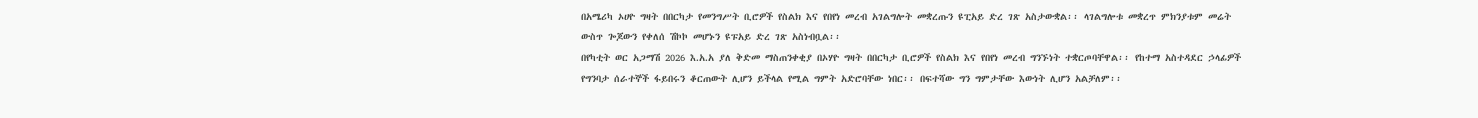በአሜሪካ ኦሀዮ ግዛት በበርካታ የመንግሥት ቢሮዎች የስልክ እና የበየነ መረብ አገልግሎት መቋረጡን ዩፒአይ ድረ ገጽ አስታውቋል፡፡ ላገልግሎቱ መቋረጥ ምክንያቱም መሬት ውስጥ ጐጆውን የቀለሰ ሽኮኮ መሆኑን ዩፑአይ ድረ ገጽ አስነብቧል፡፡
በየካቲት ወር አጋማሽ 2026 እ.አ.አ ያለ ቅድመ ማስጠንቀቂያ በኦሃዮ ግዛት በበርካታ ቢሮዎች የስልክ እና የበየነ መረብ ግንኙነት ተቋርጦባቸዋል፡፡ የከተማ አስተዳደር ኃላፊዎች የግንባታ ሰራተኞች ፋይበሩን ቆርጠውት ሊሆን ይችላል የሚል ግምት አድሮባቸው ነበር፡፡ በፍተሻው ግን ግምታቸው እውነት ሊሆን አልቻለም፡፡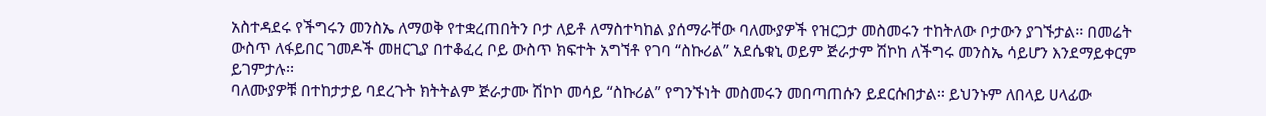አስተዳደሩ የችግሩን መንስኤ ለማወቅ የተቋረጠበትን ቦታ ለይቶ ለማስተካከል ያሰማራቸው ባለሙያዎች የዝርጋታ መስመሩን ተከትለው ቦታውን ያገኙታል፡፡ በመሬት ውስጥ ለፋይበር ገመዶች መዘርጊያ በተቆፈረ ቦይ ውስጥ ክፍተት አግኘቶ የገባ “ስኩሪል” አደሴቁኒ ወይም ጅራታም ሽኮከ ለችግሩ መንስኤ ሳይሆን እንደማይቀርም ይገምታሉ፡፡
ባለሙያዎቹ በተከታታይ ባደረጉት ክትትልም ጅራታሙ ሽኮኮ መሳይ “ስኩሪል” የግንኙነት መስመሩን መበጣጠሱን ይደርሱበታል፡፡ ይህንኑም ለበላይ ሀላፊው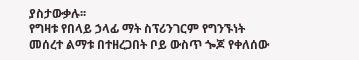ያስታውቃሉ፡፡
የግዛቱ የበላይ ኃላፊ ማት ስፕሪንገርም የግንኙነት መሰረተ ልማቱ በተዘረጋበት ቦይ ውስጥ ጐጆ የቀለሰው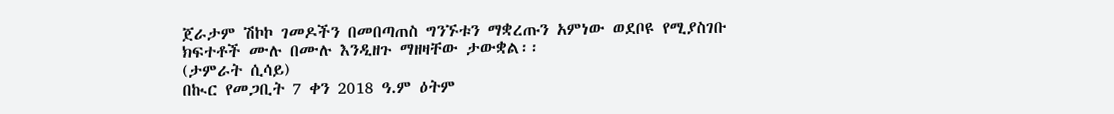ጀራታም ሽኮኮ ገመዶችን በመበጣጠስ ግንኙቱን ማቋረጡን አምነው ወደቦዩ የሚያስገቡ ክፍተቶች ሙሉ በሙሉ እንዲዘጉ ማዘዛቸው ታውቋል፡፡
(ታምራት ሲሳይ)
በኲር የመጋቢት 7 ቀን 2018 ዓ.ም ዕትም